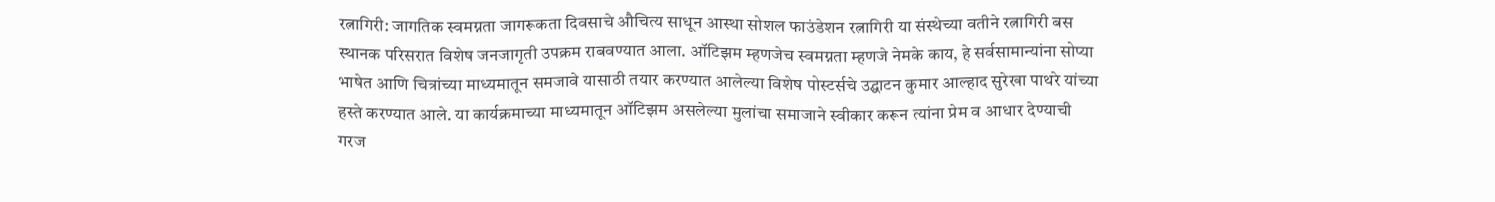रत्नागिरी: जागतिक स्वमग्नता जागरूकता दिवसाचे औचित्य साधून आस्था सोशल फाउंडेशन रत्नागिरी या संस्थेच्या वतीने रत्नागिरी बस स्थानक परिसरात विशेष जनजागृती उपक्रम राबवण्यात आला. ऑटिझम म्हणजेच स्वमग्नता म्हणजे नेमके काय, हे सर्वसामान्यांना सोप्या भाषेत आणि चित्रांच्या माध्यमातून समजावे यासाठी तयार करण्यात आलेल्या विशेष पोस्टर्सचे उद्घाटन कुमार आल्हाद सुरेखा पाथरे यांच्या हस्ते करण्यात आले. या कार्यक्रमाच्या माध्यमातून ऑटिझम असलेल्या मुलांचा समाजाने स्वीकार करून त्यांना प्रेम व आधार देण्याची गरज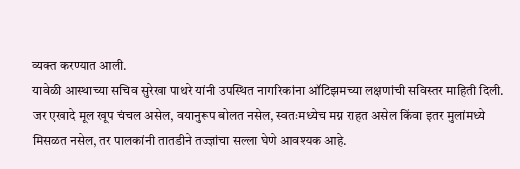व्यक्त करण्यात आली.
यावेळी आस्थाच्या सचिव सुरेखा पाथरे यांनी उपस्थित नागरिकांना ऑटिझमच्या लक्षणांची सविस्तर माहिती दिली. जर एखादे मूल खूप चंचल असेल, वयानुरूप बोलत नसेल, स्वतःमध्येच मग्न राहत असेल किंवा इतर मुलांमध्ये मिसळत नसेल, तर पालकांनी तातडीने तज्ज्ञांचा सल्ला घेणे आवश्यक आहे.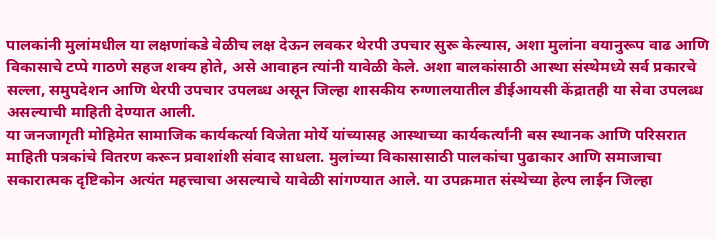पालकांनी मुलांमधील या लक्षणांकडे वेळीच लक्ष देऊन लवकर थेरपी उपचार सुरू केल्यास, अशा मुलांना वयानुरूप वाढ आणि विकासाचे टप्पे गाठणे सहज शक्य होते, असे आवाहन त्यांनी यावेळी केले. अशा बालकांसाठी आस्था संस्थेमध्ये सर्व प्रकारचे सल्ला, समुपदेशन आणि थेरपी उपचार उपलब्ध असून जिल्हा शासकीय रुग्णालयातील डीईआयसी केंद्रातही या सेवा उपलब्ध असल्याची माहिती देण्यात आली.
या जनजागृती मोहिमेत सामाजिक कार्यकर्त्या विजेता मोर्ये यांच्यासह आस्थाच्या कार्यकर्त्यांनी बस स्थानक आणि परिसरात माहिती पत्रकांचे वितरण करून प्रवाशांशी संवाद साधला. मुलांच्या विकासासाठी पालकांचा पुढाकार आणि समाजाचा सकारात्मक दृष्टिकोन अत्यंत महत्त्वाचा असल्याचे यावेळी सांगण्यात आले. या उपक्रमात संस्थेच्या हेल्प लाईन जिल्हा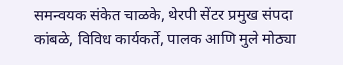समन्वयक संकेत चाळके, थेरपी सेंटर प्रमुख संपदा कांबळे, विविध कार्यकर्ते, पालक आणि मुले मोठ्या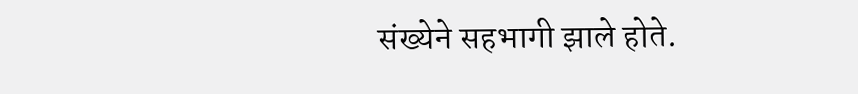संख्येने सहभागी झाले होते.